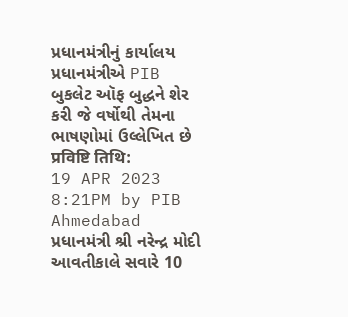પ્રધાનમંત્રીનું કાર્યાલય
પ્રધાનમંત્રીએ PIB બુકલેટ ઑફ બુદ્ધને શેર કરી જે વર્ષોથી તેમના ભાષણોમાં ઉલ્લેખિત છે
प्रविष्टि तिथि:
19 APR 2023 8:21PM by PIB Ahmedabad
પ્રધાનમંત્રી શ્રી નરેન્દ્ર મોદી આવતીકાલે સવારે 10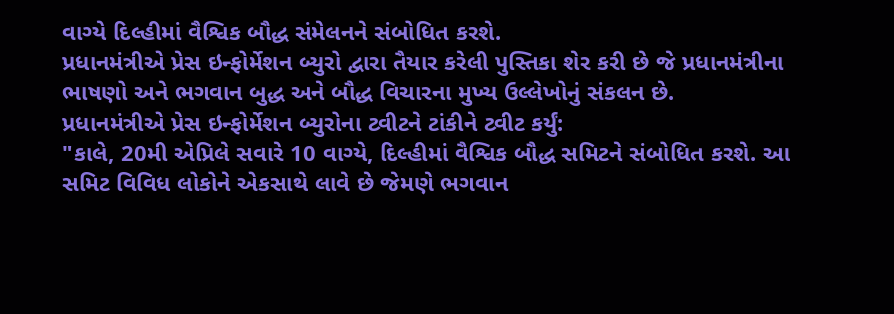વાગ્યે દિલ્હીમાં વૈશ્વિક બૌદ્ધ સંમેલનને સંબોધિત કરશે.
પ્રધાનમંત્રીએ પ્રેસ ઇન્ફોર્મેશન બ્યુરો દ્વારા તૈયાર કરેલી પુસ્તિકા શેર કરી છે જે પ્રધાનમંત્રીના ભાષણો અને ભગવાન બુદ્ધ અને બૌદ્ધ વિચારના મુખ્ય ઉલ્લેખોનું સંકલન છે.
પ્રધાનમંત્રીએ પ્રેસ ઇન્ફોર્મેશન બ્યુરોના ટ્વીટને ટાંકીને ટ્વીટ કર્યું:
"કાલે, 20મી એપ્રિલે સવારે 10 વાગ્યે, દિલ્હીમાં વૈશ્વિક બૌદ્ધ સમિટને સંબોધિત કરશે. આ સમિટ વિવિધ લોકોને એકસાથે લાવે છે જેમણે ભગવાન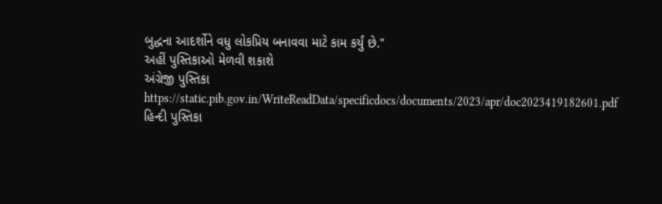બુદ્ધના આદર્શોને વધુ લોકપ્રિય બનાવવા માટે કામ કર્યું છે."
અહીં પુસ્તિકાઓ મેળવી શકાશે
અંગ્રેજી પુસ્તિકા
https://static.pib.gov.in/WriteReadData/specificdocs/documents/2023/apr/doc2023419182601.pdf
હિન્દી પુસ્તિકા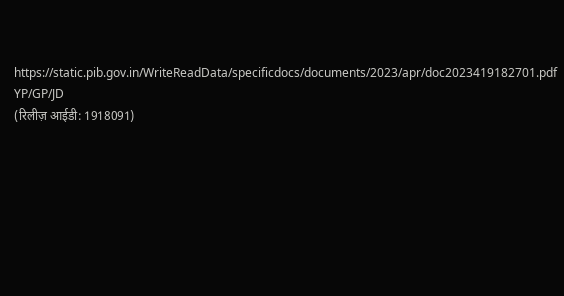https://static.pib.gov.in/WriteReadData/specificdocs/documents/2023/apr/doc2023419182701.pdf
YP/GP/JD
(रिलीज़ आईडी: 1918091)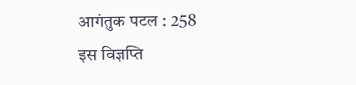आगंतुक पटल : 258
इस विज्ञप्ति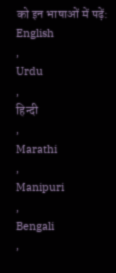को इन भाषाओं में पढ़ें:
English
,
Urdu
,
हिन्दी
,
Marathi
,
Manipuri
,
Bengali
,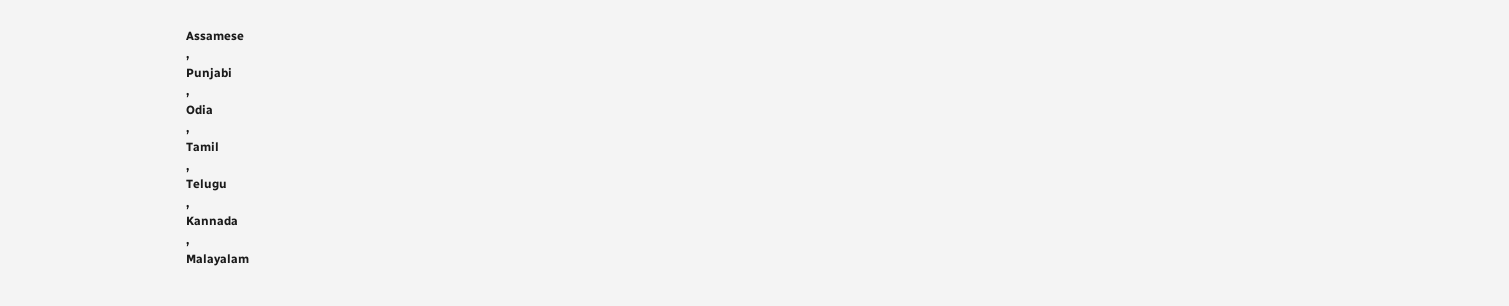Assamese
,
Punjabi
,
Odia
,
Tamil
,
Telugu
,
Kannada
,
Malayalam